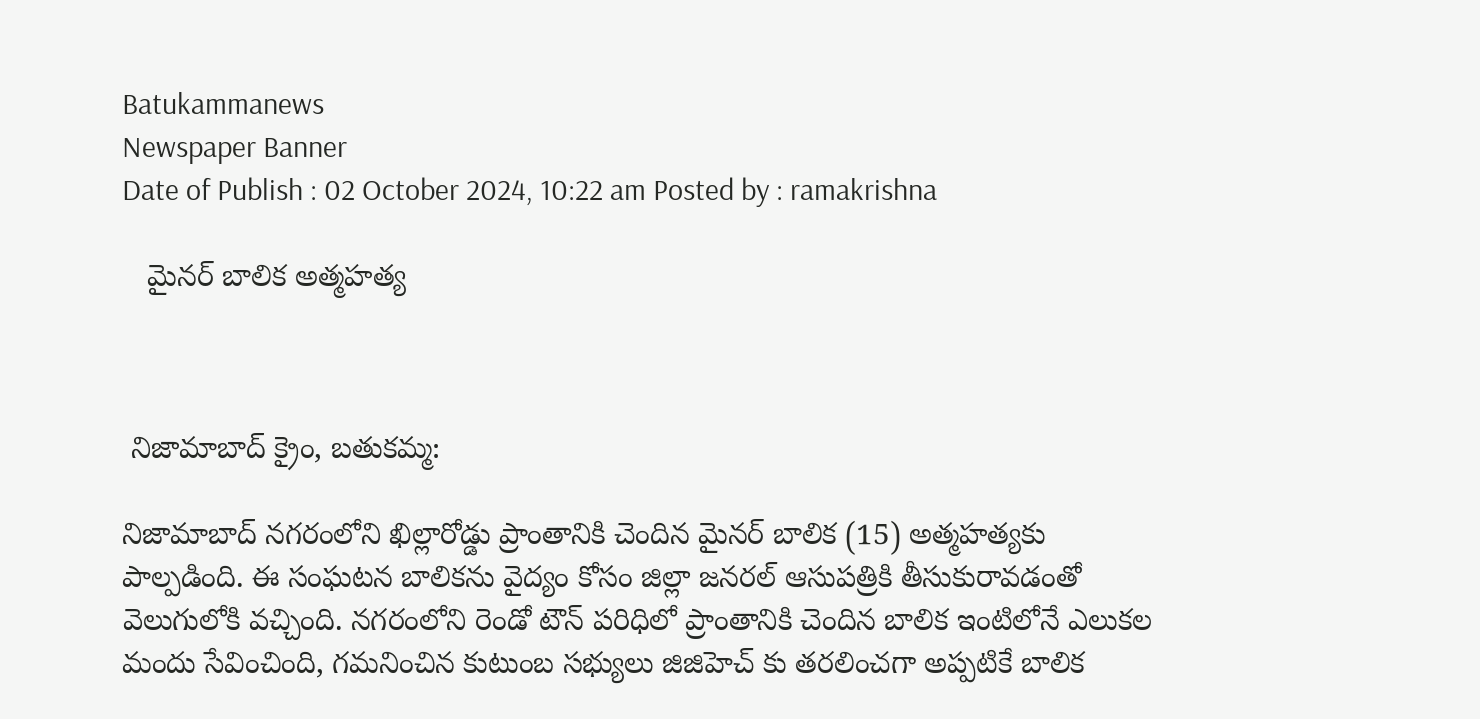Batukammanews
Newspaper Banner
Date of Publish : 02 October 2024, 10:22 am Posted by : ramakrishna

   మైనర్ బాలిక అత్మహత్య



 నిజామాబాద్ క్రైం, బతుకమ్మ:

నిజామాబాద్ నగరంలోని ఖిల్లారోడ్డు ప్రాంతానికి చెందిన మైనర్ బాలిక (15) అత్మహత్యకు పాల్పడింది. ఈ సంఘటన బాలికను వైద్యం కోసం జిల్లా జనరల్ ఆసుపత్రికి తీసుకురావడంతో వెలుగులోకి వచ్చింది. నగరంలోని రెండో టౌన్ పరిధిలో ప్రాంతానికి చెందిన బాలిక ఇంటిలోనే ఎలుకల మందు సేవించింది, గమనించిన కుటుంబ సభ్యులు జిజిహెచ్ కు తరలించగా అప్పటికే బాలిక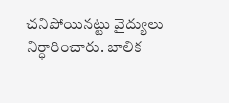చనిపోయినట్టు వైద్యులు నిర్ధారించారు. బాలిక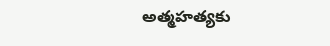అత్మహత్యకు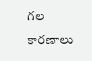గల కారణాలు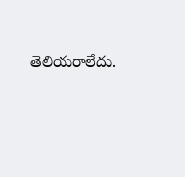తెలియరాలేదు.